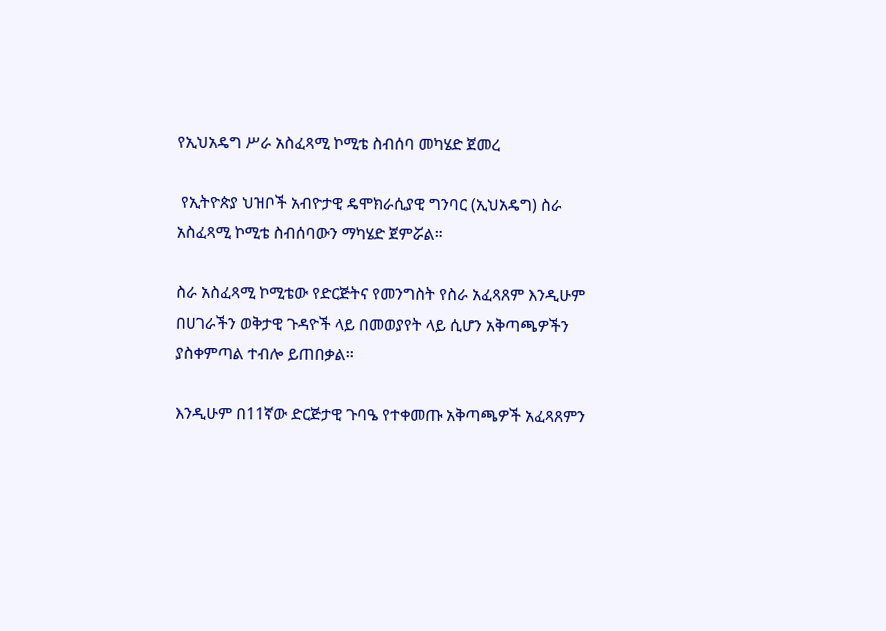የኢህአዴግ ሥራ አስፈጻሚ ኮሚቴ ስብሰባ መካሄድ ጀመረ

 የኢትዮጵያ ህዝቦች አብዮታዊ ዴሞክራሲያዊ ግንባር (ኢህአዴግ) ስራ አስፈጻሚ ኮሚቴ ስብሰባውን ማካሄድ ጀምሯል።

ስራ አስፈጻሚ ኮሚቴው የድርጅትና የመንግስት የስራ አፈጻጸም እንዲሁም በሀገራችን ወቅታዊ ጉዳዮች ላይ በመወያየት ላይ ሲሆን አቅጣጫዎችን ያስቀምጣል ተብሎ ይጠበቃል፡፡

እንዲሁም በ11ኛው ድርጅታዊ ጉባዔ የተቀመጡ አቅጣጫዎች አፈጻጸምን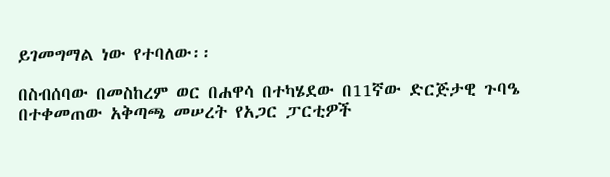ይገመግማል ነው የተባለው፡፡

በስብሰባው በመስከረም ወር በሐዋሳ በተካሄደው በ11ኛው ድርጅታዊ ጉባዔ በተቀመጠው አቅጣጫ መሠረት የአጋር ፓርቲዎች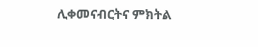ሊቀመናብርትና ምክትል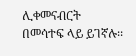ሊቀመናብርት በመሳተፍ ላይ ይገኛሉ፡፡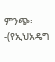ምንጭ፡-(የኢህአዴግ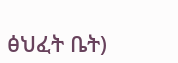ፅህፈት ቤት)